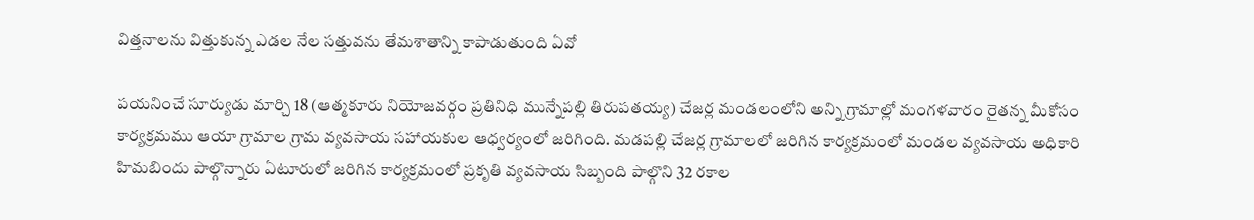విత్తనాలను విత్తుకున్న ఎడల నేల సత్తువను తేమశాతాన్ని కాపాడుతుంది ఏవో

పయనించే సూర్యుడు మార్చి 18 (ఆత్మకూరు నియోజవర్గం ప్రతినిధి మున్నేపల్లి తిరుపతయ్య) చేజర్ల మండలంలోని అన్ని గ్రామాల్లో మంగళవారం రైతన్న మీకోసం కార్యక్రమము ఆయా గ్రామాల గ్రామ వ్యవసాయ సహాయకుల ఆధ్వర్యంలో జరిగింది. మడపల్లి చేజర్ల గ్రామాలలో జరిగిన కార్యక్రమంలో మండల వ్యవసాయ అధికారి హిమబిందు పాల్గొన్నారు ఏటూరులో జరిగిన కార్యక్రమంలో ప్రకృతి వ్యవసాయ సిబ్బంది పాల్గొని 32 రకాల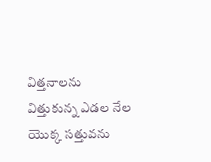విత్తనాలను విత్తుకున్న ఎడల నేల యొక్క సత్తువను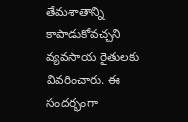తేమశాతాన్ని కాపాడుకోవచ్చని వ్యవసాయ రైతులకు వివరించారు. ఈ సందర్భంగా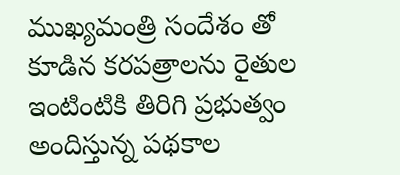ముఖ్యమంత్రి సందేశం తో కూడిన కరపత్రాలను రైతుల ఇంటింటికి తిరిగి ప్రభుత్వం అందిస్తున్న పథకాల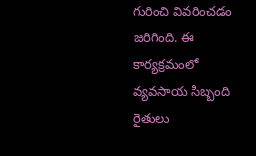గురించి వివరించడం జరిగింది. ఈ కార్యక్రమంలో వ్యవసాయ సిబ్బంది రైతులు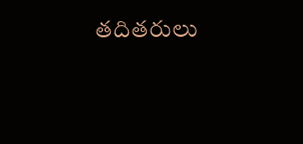తదితరులు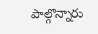పాల్గొన్నారు